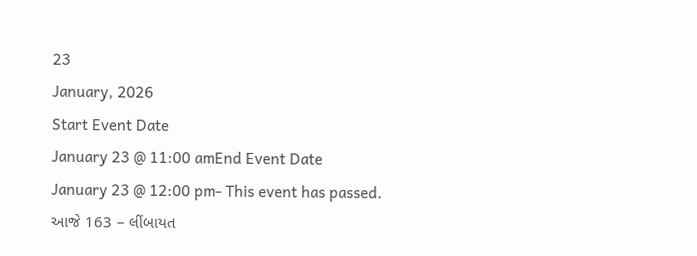23
January, 2026
Start Event Date
January 23 @ 11:00 amEnd Event Date
January 23 @ 12:00 pm- This event has passed.
આજે 163 – લીંબાયત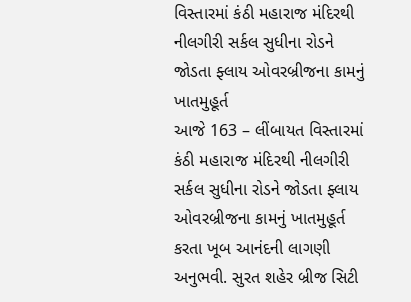વિસ્તારમાં કંઠી મહારાજ મંદિરથી નીલગીરી સર્કલ સુધીના રોડને જોડતા ફ્લાય ઓવરબ્રીજના કામનું ખાતમુહૂર્ત
આજે 163 – લીંબાયત વિસ્તારમાં કંઠી મહારાજ મંદિરથી નીલગીરી સર્કલ સુધીના રોડને જોડતા ફ્લાય ઓવરબ્રીજના કામનું ખાતમુહૂર્ત કરતા ખૂબ આનંદની લાગણી અનુભવી. સુરત શહેર બ્રીજ સિટી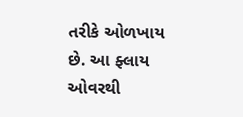તરીકે ઓળખાય છે. આ ફ્લાય ઓવરથી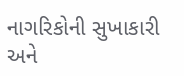નાગરિકોની સુખાકારી અને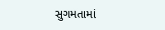સુગમતામાં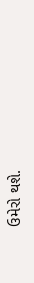ઉમેરો થશે.